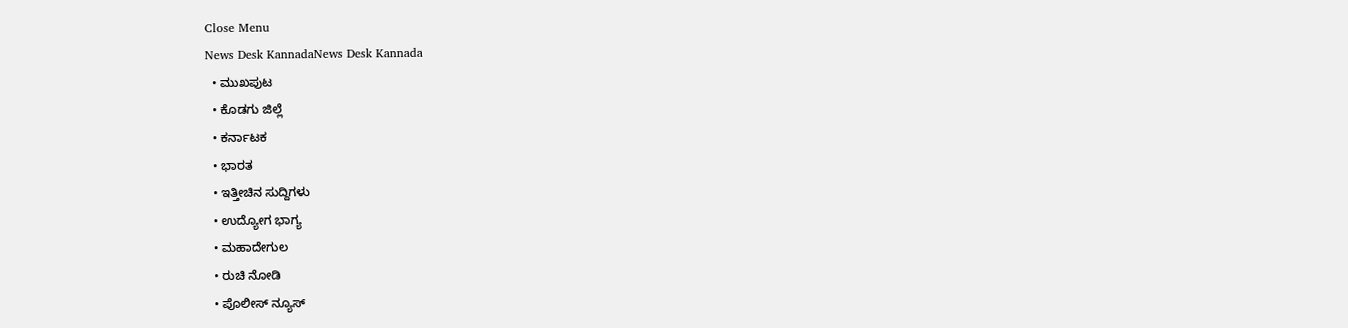Close Menu
News Desk KannadaNews Desk Kannada
  • ಮುಖಪುಟ
  • ಕೊಡಗು ಜಿಲ್ಲೆ
  • ಕರ್ನಾಟಕ
  • ಭಾರತ
  • ಇತ್ತೀಚಿನ ಸುದ್ದಿಗಳು
  • ಉದ್ಯೋಗ ಭಾಗ್ಯ
  • ಮಹಾದೇಗುಲ
  • ರುಚಿ ನೋಡಿ
  • ಪೊಲೀಸ್ ನ್ಯೂಸ್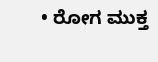• ರೋಗ ಮುಕ್ತ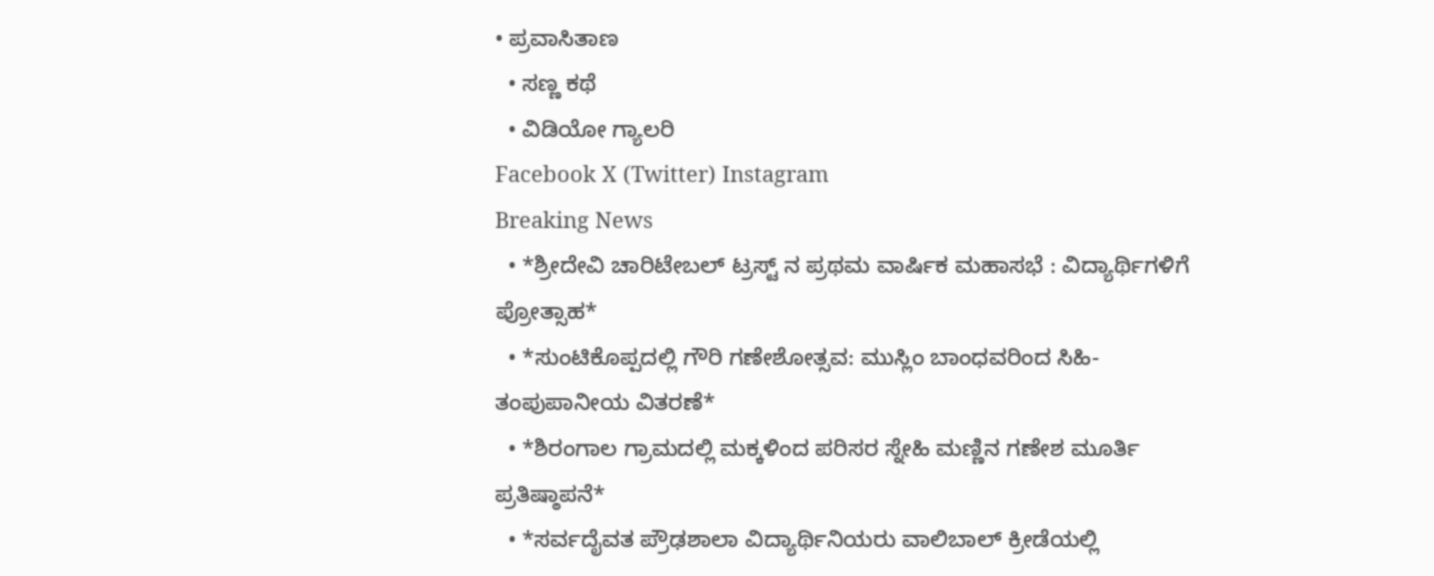• ಪ್ರವಾಸಿತಾಣ
  • ಸಣ್ಣ ಕಥೆ
  • ವಿಡಿಯೋ ಗ್ಯಾಲರಿ
Facebook X (Twitter) Instagram
Breaking News
  • *ಶ್ರೀದೇವಿ ಚಾರಿಟೇಬಲ್ ಟ್ರಸ್ಟ್ ನ ಪ್ರಥಮ ವಾರ್ಷಿಕ ಮಹಾಸಭೆ : ವಿದ್ಯಾರ್ಥಿಗಳಿಗೆ ಪ್ರೋತ್ಸಾಹ*
  • *ಸುಂಟಿಕೊಪ್ಪದಲ್ಲಿ ಗೌರಿ ಗಣೇಶೋತ್ಸವ: ಮುಸ್ಲಿಂ ಬಾಂಧವರಿಂದ ಸಿಹಿ-ತಂಪುಪಾನೀಯ ವಿತರಣೆ*
  • *ಶಿರಂಗಾಲ ಗ್ರಾಮದಲ್ಲಿ ಮಕ್ಕಳಿಂದ ಪರಿಸರ ಸ್ನೇಹಿ ಮಣ್ಣಿನ ಗಣೇಶ ಮೂರ್ತಿ ಪ್ರತಿಷ್ಠಾಪನೆ*
  • *ಸರ್ವದೈವತ ಪ್ರೌಢಶಾಲಾ ವಿದ್ಯಾರ್ಥಿನಿಯರು ವಾಲಿಬಾಲ್ ಕ್ರೀಡೆಯಲ್ಲಿ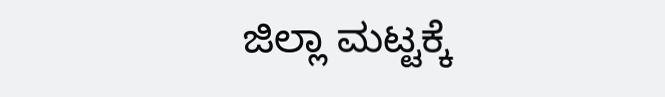ಜಿಲ್ಲಾ ಮಟ್ಟಕ್ಕೆ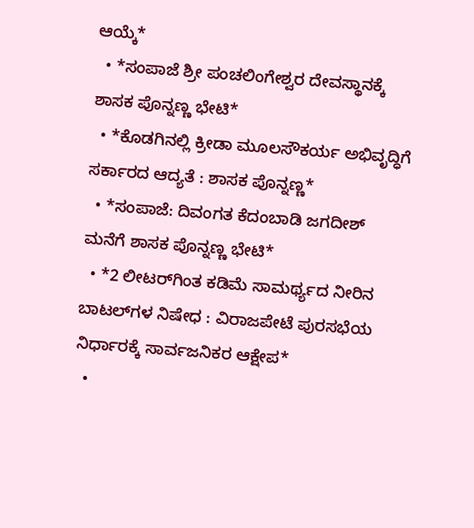ಆಯ್ಕೆ*
  • *ಸಂಪಾಜೆ ಶ್ರೀ ಪಂಚಲಿಂಗೇಶ್ವರ ದೇವಸ್ಥಾನಕ್ಕೆ ಶಾಸಕ ಪೊನ್ನಣ್ಣ ಭೇಟಿ*
  • *ಕೊಡಗಿನಲ್ಲಿ ಕ್ರೀಡಾ ಮೂಲಸೌಕರ್ಯ ಅಭಿವೃದ್ಧಿಗೆ ಸರ್ಕಾರದ ಆದ್ಯತೆ : ಶಾಸಕ ಪೊನ್ನಣ್ಣ*
  • *ಸಂಪಾಜೆ: ದಿವಂಗತ ಕೆದಂಬಾಡಿ ಜಗದೀಶ್ ಮನೆಗೆ ಶಾಸಕ ಪೊನ್ನಣ್ಣ ಭೇಟಿ*
  • *2 ಲೀಟರ್‌ಗಿಂತ ಕಡಿಮೆ ಸಾಮರ್ಥ್ಯದ ನೀರಿನ ಬಾಟಲ್‌ಗಳ ನಿಷೇಧ : ವಿರಾಜಪೇಟೆ ಪುರಸಭೆಯ ನಿರ್ಧಾರಕ್ಕೆ ಸಾರ್ವಜನಿಕರ ಆಕ್ಷೇಪ*
  •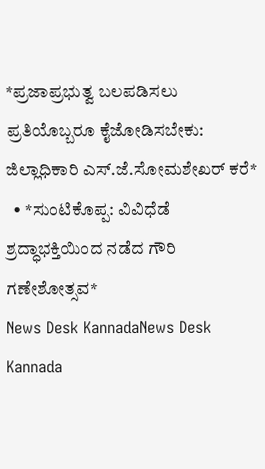*ಪ್ರಜಾಪ್ರಭುತ್ವ ಬಲಪಡಿಸಲು ಪ್ರತಿಯೊಬ್ಬರೂ ಕೈಜೋಡಿಸಬೇಕು: ಜಿಲ್ಲಾಧಿಕಾರಿ ಎಸ್.ಜೆ.ಸೋಮಶೇಖರ್ ಕರೆ*
  • *ಸುಂಟಿಕೊಪ್ಪ: ವಿವಿಧೆಡೆ ಶ್ರದ್ಧಾಭಕ್ತಿಯಿಂದ ನಡೆದ ಗೌರಿ ಗಣೇಶೋತ್ಸವ*
News Desk KannadaNews Desk Kannada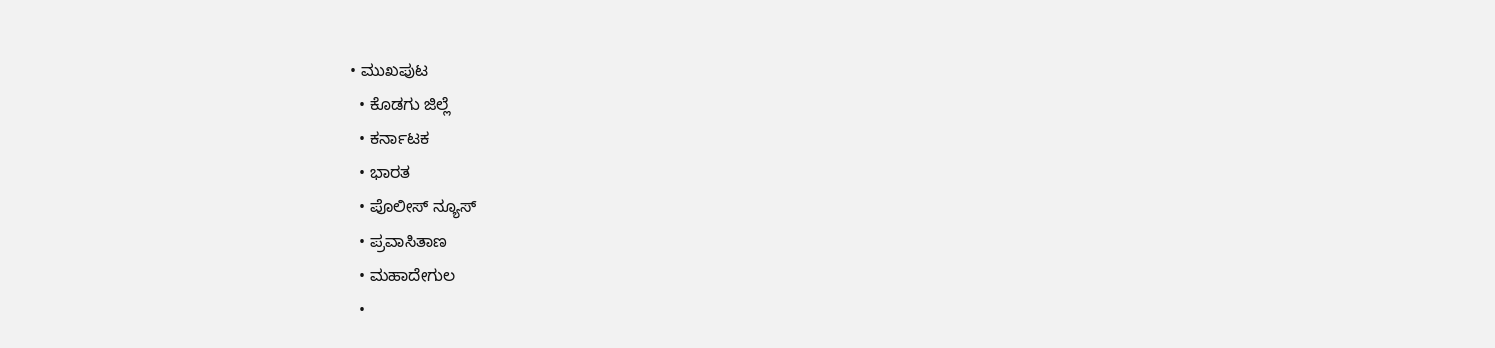• ಮುಖಪುಟ
  • ಕೊಡಗು ಜಿಲ್ಲೆ
  • ಕರ್ನಾಟಕ
  • ಭಾರತ
  • ಪೊಲೀಸ್ ನ್ಯೂಸ್
  • ಪ್ರವಾಸಿತಾಣ
  • ಮಹಾದೇಗುಲ
  •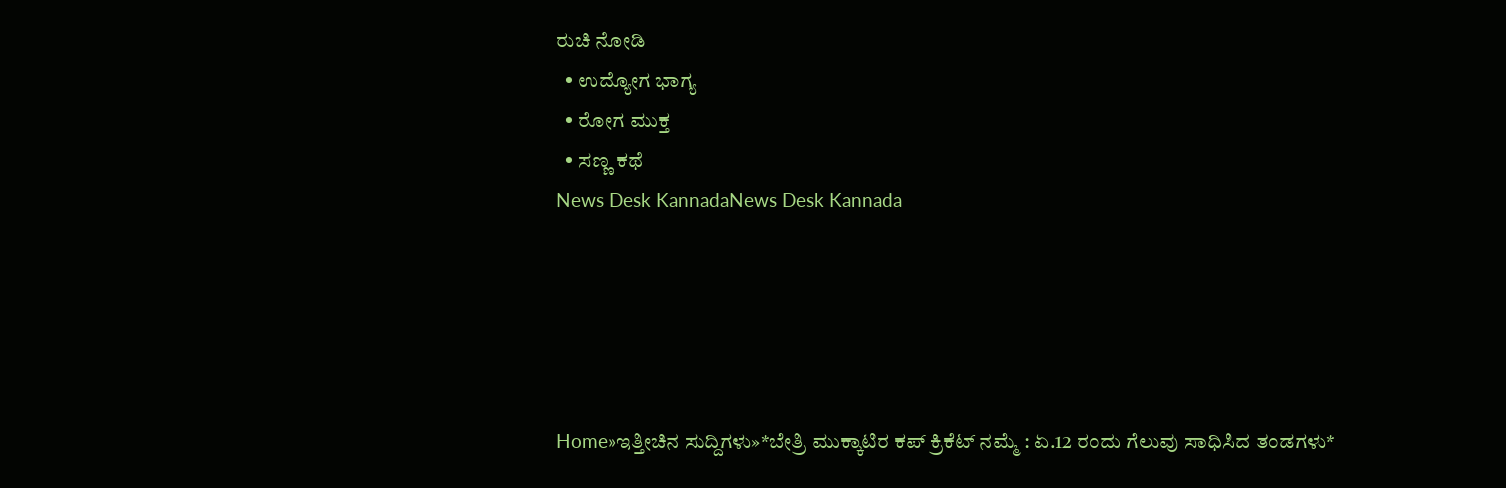ರುಚಿ ನೋಡಿ
  • ಉದ್ಯೋಗ ಭಾಗ್ಯ
  • ರೋಗ ಮುಕ್ತ
  • ಸಣ್ಣ ಕಥೆ
News Desk KannadaNews Desk Kannada





Home»ಇತ್ತೀಚಿನ ಸುದ್ದಿಗಳು»*ಬೇತ್ರಿ ಮುಕ್ಕಾಟಿರ ಕಪ್ ಕ್ರಿಕೆಟ್ ನಮ್ಮೆ : ಏ.12 ರಂದು ಗೆಲುವು ಸಾಧಿಸಿದ ತಂಡಗಳು*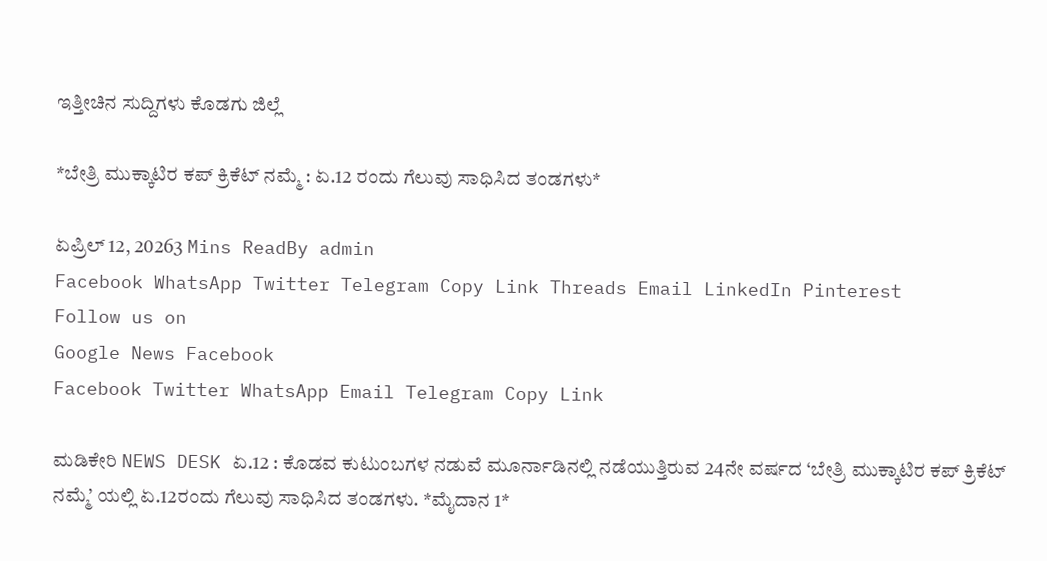ಇತ್ತೀಚಿನ ಸುದ್ದಿಗಳು ಕೊಡಗು ಜಿಲ್ಲೆ

*ಬೇತ್ರಿ ಮುಕ್ಕಾಟಿರ ಕಪ್ ಕ್ರಿಕೆಟ್ ನಮ್ಮೆ : ಏ.12 ರಂದು ಗೆಲುವು ಸಾಧಿಸಿದ ತಂಡಗಳು*

ಏಪ್ರಿಲ್ 12, 20263 Mins ReadBy admin
Facebook WhatsApp Twitter Telegram Copy Link Threads Email LinkedIn Pinterest
Follow us on
Google News Facebook
Facebook Twitter WhatsApp Email Telegram Copy Link

ಮಡಿಕೇರಿ NEWS DESK ಏ.12 : ಕೊಡವ ಕುಟುಂಬಗಳ ನಡುವೆ ಮೂರ್ನಾಡಿನಲ್ಲಿ ನಡೆಯುತ್ತಿರುವ 24ನೇ ವರ್ಷದ ‘ಬೇತ್ರಿ ಮುಕ್ಕಾಟಿರ ಕಪ್ ಕ್ರಿಕೆಟ್ ನಮ್ಮೆ’ ಯಲ್ಲಿ ಏ.12ರಂದು ಗೆಲುವು ಸಾಧಿಸಿದ ತಂಡಗಳು. *ಮೈದಾನ 1*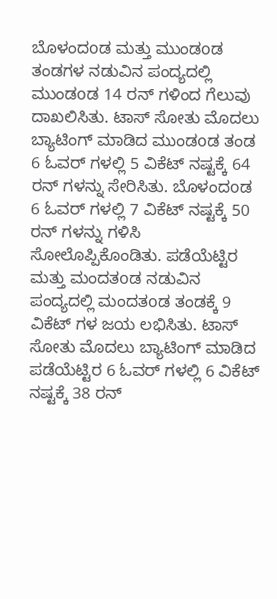ಬೊಳಂದoಡ ಮತ್ತು ಮುಂಡoಡ ತಂಡಗಳ ನಡುವಿನ ಪಂದ್ಯದಲ್ಲಿ ಮುಂಡoಡ 14 ರನ್ ಗಳಿಂದ ಗೆಲುವು ದಾಖಲಿಸಿತು. ಟಾಸ್ ಸೋತು ಮೊದಲು ಬ್ಯಾಟಿಂಗ್ ಮಾಡಿದ ಮುಂಡoಡ ತಂಡ 6 ಓವರ್ ಗಳಲ್ಲಿ 5 ವಿಕೆಟ್ ನಷ್ಟಕ್ಕೆ 64 ರನ್ ಗಳನ್ನು ಸೇರಿಸಿತು. ಬೊಳಂದoಡ 6 ಓವರ್ ಗಳಲ್ಲಿ 7 ವಿಕೆಟ್ ನಷ್ಟಕ್ಕೆ 50 ರನ್ ಗಳನ್ನು ಗಳಿಸಿ ಸೋಲೊಪ್ಪಿಕೊಂಡಿತು. ಪಡೆಯೆಟ್ಟಿರ ಮತ್ತು ಮಂದತoಡ ನಡುವಿನ ಪಂದ್ಯದಲ್ಲಿ ಮಂದತoಡ ತಂಡಕ್ಕೆ 9 ವಿಕೆಟ್ ಗಳ ಜಯ ಲಭಿಸಿತು. ಟಾಸ್ ಸೋತು ಮೊದಲು ಬ್ಯಾಟಿಂಗ್ ಮಾಡಿದ  ಪಡೆಯೆಟ್ಟಿರ 6 ಓವರ್ ಗಳಲ್ಲಿ 6 ವಿಕೆಟ್ ನಷ್ಟಕ್ಕೆ 38 ರನ್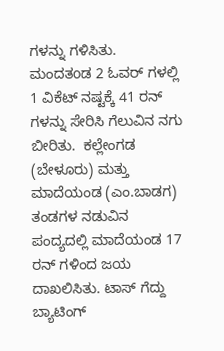ಗಳನ್ನು ಗಳಿಸಿತು.   ಮಂದತoಡ 2 ಓವರ್ ಗಳಲ್ಲಿ 1 ವಿಕೆಟ್ ನಷ್ಟಕ್ಕೆ 41 ರನ್ ಗಳನ್ನು ಸೇರಿಸಿ ಗೆಲುವಿನ ನಗು ಬೀರಿತು.  ಕಲ್ಲೇಂಗಡ (ಬೇಳೂರು) ಮತ್ತು ಮಾದೆಯಂಡ (ಎಂ.ಬಾಡಗ) ತಂಡಗಳ ನಡುವಿನ ಪಂದ್ಯದಲ್ಲಿ ಮಾದೆಯಂಡ 17 ರನ್ ಗಳಿಂದ ಜಯ ದಾಖಲಿಸಿತು. ಟಾಸ್ ಗೆದ್ದು ಬ್ಯಾಟಿಂಗ್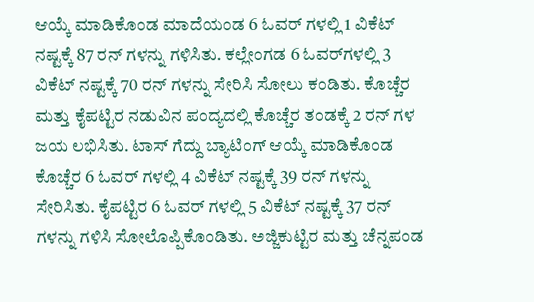ಆಯ್ಕೆ ಮಾಡಿಕೊಂಡ ಮಾದೆಯಂಡ 6 ಓವರ್ ಗಳಲ್ಲಿ 1 ವಿಕೆಟ್ ನಷ್ಟಕ್ಕೆ 87 ರನ್ ಗಳನ್ನು ಗಳಿಸಿತು. ಕಲ್ಲೇಂಗಡ 6 ಓವರ್‌ಗಳಲ್ಲಿ 3 ವಿಕೆಟ್ ನಷ್ಟಕ್ಕೆ 70 ರನ್ ಗಳನ್ನು ಸೇರಿಸಿ ಸೋಲು ಕಂಡಿತು. ಕೊಚ್ಚೆರ ಮತ್ತು ಕೈಪಟ್ಟಿರ ನಡುವಿನ ಪಂದ್ಯದಲ್ಲಿ ಕೊಚ್ಚೆರ ತಂಡಕ್ಕೆ 2 ರನ್ ಗಳ ಜಯ ಲಭಿಸಿತು. ಟಾಸ್ ಗೆದ್ದು ಬ್ಯಾಟಿಂಗ್ ಆಯ್ಕೆ ಮಾಡಿಕೊಂಡ ಕೊಚ್ಚೆರ 6 ಓವರ್ ಗಳಲ್ಲಿ 4 ವಿಕೆಟ್ ನಷ್ಟಕ್ಕೆ 39 ರನ್ ಗಳನ್ನು ಸೇರಿಸಿತು. ಕೈಪಟ್ಟಿರ 6 ಓವರ್ ಗಳಲ್ಲಿ 5 ವಿಕೆಟ್ ನಷ್ಟಕ್ಕೆ 37 ರನ್ ಗಳನ್ನು ಗಳಿಸಿ ಸೋಲೊಪ್ಪಿಕೊಂಡಿತು. ಅಜ್ಜಿಕುಟ್ಟಿರ ಮತ್ತು ಚೆನ್ನಪಂಡ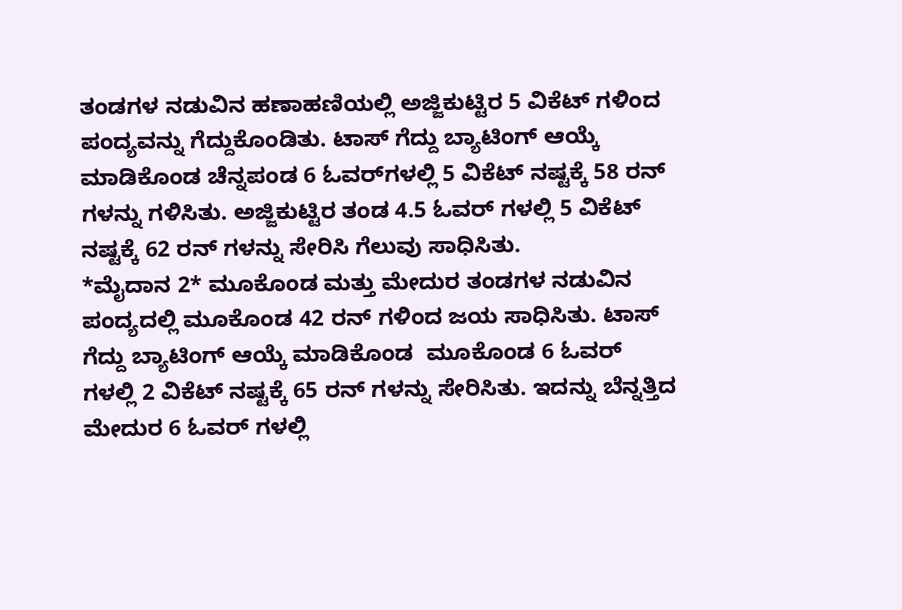ತಂಡಗಳ ನಡುವಿನ ಹಣಾಹಣಿಯಲ್ಲಿ ಅಜ್ಜಿಕುಟ್ಟಿರ 5 ವಿಕೆಟ್ ಗಳಿಂದ ಪಂದ್ಯವನ್ನು ಗೆದ್ದುಕೊಂಡಿತು. ಟಾಸ್ ಗೆದ್ದು ಬ್ಯಾಟಿಂಗ್ ಆಯ್ಕೆ ಮಾಡಿಕೊಂಡ ಚೆನ್ನಪಂಡ 6 ಓವರ್‌ಗಳಲ್ಲಿ 5 ವಿಕೆಟ್ ನಷ್ಟಕ್ಕೆ 58 ರನ್ ಗಳನ್ನು ಗಳಿಸಿತು. ಅಜ್ಜಿಕುಟ್ಟಿರ ತಂಡ 4.5 ಓವರ್ ಗಳಲ್ಲಿ 5 ವಿಕೆಟ್ ನಷ್ಟಕ್ಕೆ 62 ರನ್ ಗಳನ್ನು ಸೇರಿಸಿ ಗೆಲುವು ಸಾಧಿಸಿತು.
*ಮೈದಾನ 2* ಮೂಕೊಂಡ ಮತ್ತು ಮೇದುರ ತಂಡಗಳ ನಡುವಿನ ಪಂದ್ಯದಲ್ಲಿ ಮೂಕೊಂಡ 42 ರನ್ ಗಳಿಂದ ಜಯ ಸಾಧಿಸಿತು. ಟಾಸ್ ಗೆದ್ದು ಬ್ಯಾಟಿಂಗ್ ಆಯ್ಕೆ ಮಾಡಿಕೊಂಡ  ಮೂಕೊಂಡ 6 ಓವರ್ ಗಳಲ್ಲಿ 2 ವಿಕೆಟ್ ನಷ್ಟಕ್ಕೆ 65 ರನ್ ಗಳನ್ನು ಸೇರಿಸಿತು. ಇದನ್ನು ಬೆನ್ನತ್ತಿದ ಮೇದುರ 6 ಓವರ್ ಗಳಲ್ಲಿ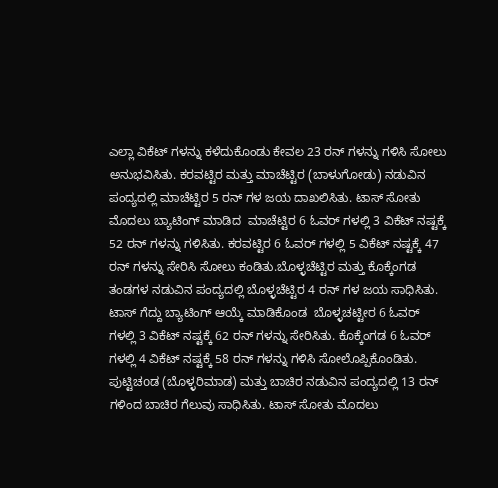ಎಲ್ಲಾ ವಿಕೆಟ್ ಗಳನ್ನು ಕಳೆದುಕೊಂಡು ಕೇವಲ 23 ರನ್ ಗಳನ್ನು ಗಳಿಸಿ ಸೋಲು ಅನುಭವಿಸಿತು. ಕರವಟ್ಟಿರ ಮತ್ತು ಮಾಚೆಟ್ಟಿರ (ಬಾಳುಗೋಡು) ನಡುವಿನ ಪಂದ್ಯದಲ್ಲಿ ಮಾಚೆಟ್ಟಿರ 5 ರನ್ ಗಳ ಜಯ ದಾಖಲಿಸಿತು. ಟಾಸ್ ಸೋತು ಮೊದಲು ಬ್ಯಾಟಿಂಗ್ ಮಾಡಿದ  ಮಾಚೆಟ್ಟಿರ 6 ಓವರ್ ಗಳಲ್ಲಿ 3 ವಿಕೆಟ್ ನಷ್ಟಕ್ಕೆ 52 ರನ್ ಗಳನ್ನು ಗಳಿಸಿತು. ಕರವಟ್ಟಿರ 6 ಓವರ್ ಗಳಲ್ಲಿ 5 ವಿಕೆಟ್ ನಷ್ಟಕ್ಕೆ 47 ರನ್ ಗಳನ್ನು ಸೇರಿಸಿ ಸೋಲು ಕಂಡಿತು.ಬೊಳ್ಳಚೆಟ್ಟಿರ ಮತ್ತು ಕೊಕ್ಕೆಂಗಡ ತಂಡಗಳ ನಡುವಿನ ಪಂದ್ಯದಲ್ಲಿ ಬೊಳ್ಳಚೆಟ್ಟಿರ 4 ರನ್ ಗಳ ಜಯ ಸಾಧಿಸಿತು. ಟಾಸ್ ಗೆದ್ದು ಬ್ಯಾಟಿಂಗ್ ಆಯ್ಕೆ ಮಾಡಿಕೊಂಡ  ಬೊಳ್ಳಚಟ್ಟೀರ 6 ಓವರ್ ಗಳಲ್ಲಿ 3 ವಿಕೆಟ್ ನಷ್ಟಕ್ಕೆ 62 ರನ್ ಗಳನ್ನು ಸೇರಿಸಿತು. ಕೊಕ್ಕೆಂಗಡ 6 ಓವರ್ ಗಳಲ್ಲಿ 4 ವಿಕೆಟ್ ನಷ್ಟಕ್ಕೆ 58 ರನ್ ಗಳನ್ನು ಗಳಿಸಿ ಸೋಲೊಪ್ಪಿಕೊಂಡಿತು.
ಪುಟ್ಟಿಚoಡ (ಬೊಳ್ಳರಿಮಾಡ) ಮತ್ತು ಬಾಚಿರ ನಡುವಿನ ಪಂದ್ಯದಲ್ಲಿ 13 ರನ್ ಗಳಿಂದ ಬಾಚಿರ ಗೆಲುವು ಸಾಧಿಸಿತು. ಟಾಸ್ ಸೋತು ಮೊದಲು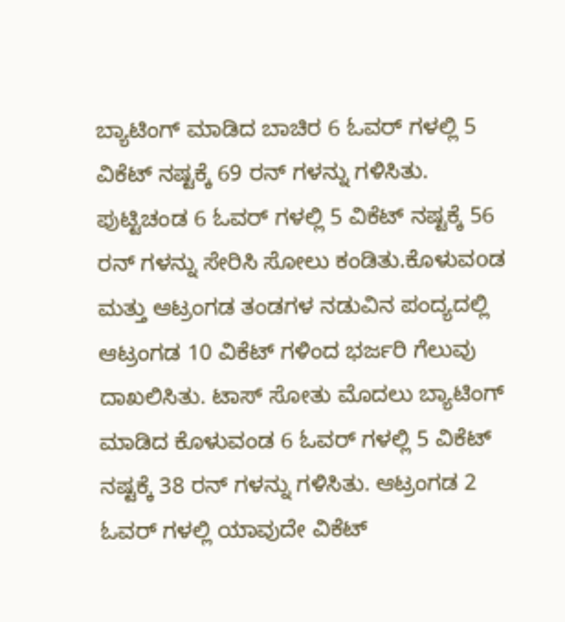ಬ್ಯಾಟಿಂಗ್ ಮಾಡಿದ ಬಾಚಿರ 6 ಓವರ್ ಗಳಲ್ಲಿ 5 ವಿಕೆಟ್ ನಷ್ಟಕ್ಕೆ 69 ರನ್ ಗಳನ್ನು ಗಳಿಸಿತು. ಪುಟ್ಟಿಚಂಡ 6 ಓವರ್ ಗಳಲ್ಲಿ 5 ವಿಕೆಟ್ ನಷ್ಟಕ್ಕೆ 56 ರನ್ ಗಳನ್ನು ಸೇರಿಸಿ ಸೋಲು ಕಂಡಿತು.ಕೊಳುವoಡ ಮತ್ತು ಆಟ್ರಂಗಡ ತಂಡಗಳ ನಡುವಿನ ಪಂದ್ಯದಲ್ಲಿ ಆಟ್ರಂಗಡ 10 ವಿಕೆಟ್ ಗಳಿಂದ ಭರ್ಜರಿ ಗೆಲುವು ದಾಖಲಿಸಿತು. ಟಾಸ್ ಸೋತು ಮೊದಲು ಬ್ಯಾಟಿಂಗ್ ಮಾಡಿದ ಕೊಳುವಂಡ 6 ಓವರ್ ಗಳಲ್ಲಿ 5 ವಿಕೆಟ್ ನಷ್ಟಕ್ಕೆ 38 ರನ್ ಗಳನ್ನು ಗಳಿಸಿತು. ಆಟ್ರಂಗಡ 2 ಓವರ್ ಗಳಲ್ಲಿ ಯಾವುದೇ ವಿಕೆಟ್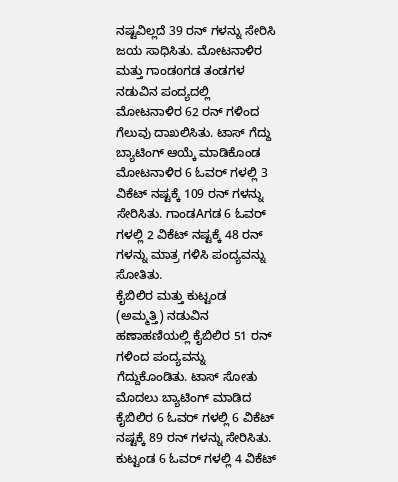ನಷ್ಟವಿಲ್ಲದೆ 39 ರನ್ ಗಳನ್ನು ಸೇರಿಸಿ ಜಯ ಸಾಧಿಸಿತು. ಮೋಟನಾಳಿರ ಮತ್ತು ಗಾಂಡoಗಡ ತಂಡಗಳ ನಡುವಿನ ಪಂದ್ಯದಲ್ಲಿ  ಮೋಟನಾಳಿರ 62 ರನ್ ಗಳಿಂದ ಗೆಲುವು ದಾಖಲಿಸಿತು. ಟಾಸ್ ಗೆದ್ದು ಬ್ಯಾಟಿಂಗ್ ಆಯ್ಕೆ ಮಾಡಿಕೊಂಡ ಮೋಟನಾಳಿರ 6 ಓವರ್ ಗಳಲ್ಲಿ 3 ವಿಕೆಟ್ ನಷ್ಟಕ್ಕೆ 109 ರನ್ ಗಳನ್ನು ಸೇರಿಸಿತು. ಗಾಂಡAಗಡ 6 ಓವರ್ ಗಳಲ್ಲಿ 2 ವಿಕೆಟ್ ನಷ್ಟಕ್ಕೆ 48 ರನ್ ಗಳನ್ನು ಮಾತ್ರ ಗಳಿಸಿ ಪಂದ್ಯವನ್ನು ಸೋತಿತು.
ಕೈಬಿಲಿರ ಮತ್ತು ಕುಟ್ಟಂಡ (ಅಮ್ಮತ್ತಿ) ನಡುವಿನ ಹಣಾಹಣಿಯಲ್ಲಿ ಕೈಬಿಲಿರ 51 ರನ್ ಗಳಿಂದ ಪಂದ್ಯವನ್ನು ಗೆದ್ದುಕೊಂಡಿತು. ಟಾಸ್ ಸೋತು ಮೊದಲು ಬ್ಯಾಟಿಂಗ್ ಮಾಡಿದ ಕೈಬಿಲಿರ 6 ಓವರ್ ಗಳಲ್ಲಿ 6 ವಿಕೆಟ್ ನಷ್ಟಕ್ಕೆ 89 ರನ್ ಗಳನ್ನು ಸೇರಿಸಿತು. ಕುಟ್ಟಂಡ 6 ಓವರ್ ಗಳಲ್ಲಿ 4 ವಿಕೆಟ್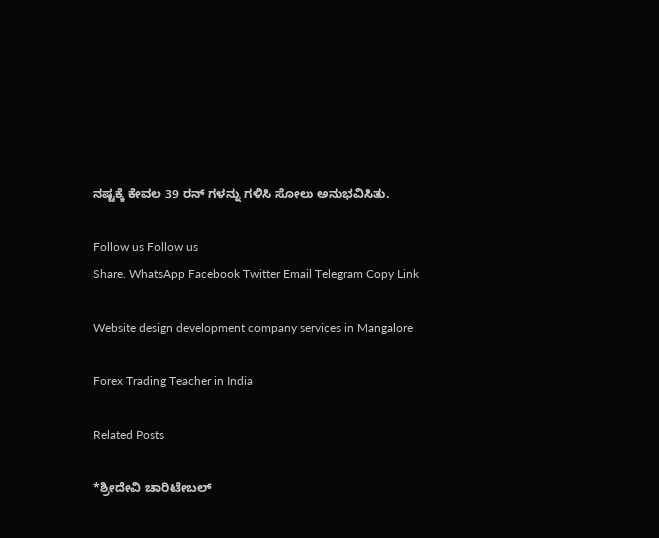ನಷ್ಟಕ್ಕೆ ಕೇವಲ 39 ರನ್ ಗಳನ್ನು ಗಳಿಸಿ ಸೋಲು ಅನುಭವಿಸಿತು.

Follow us Follow us
Share. WhatsApp Facebook Twitter Email Telegram Copy Link

Website design development company services in Mangalore

Forex Trading Teacher in India

Related Posts

*ಶ್ರೀದೇವಿ ಚಾರಿಟೇಬಲ್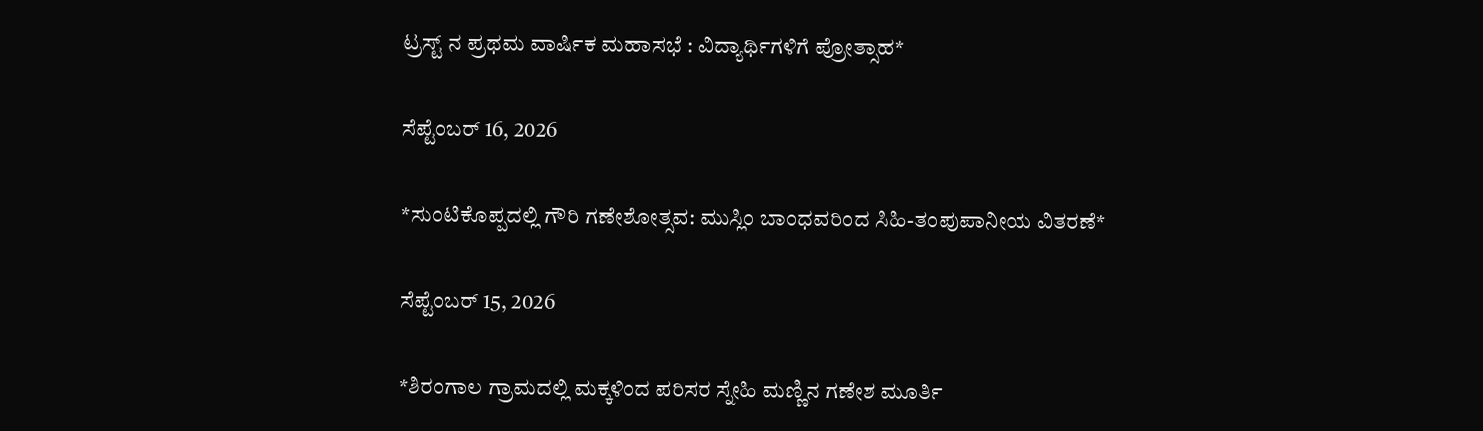ಟ್ರಸ್ಟ್ ನ ಪ್ರಥಮ ವಾರ್ಷಿಕ ಮಹಾಸಭೆ : ವಿದ್ಯಾರ್ಥಿಗಳಿಗೆ ಪ್ರೋತ್ಸಾಹ*

ಸೆಪ್ಟೆಂಬರ್ 16, 2026

*ಸುಂಟಿಕೊಪ್ಪದಲ್ಲಿ ಗೌರಿ ಗಣೇಶೋತ್ಸವ: ಮುಸ್ಲಿಂ ಬಾಂಧವರಿಂದ ಸಿಹಿ-ತಂಪುಪಾನೀಯ ವಿತರಣೆ*

ಸೆಪ್ಟೆಂಬರ್ 15, 2026

*ಶಿರಂಗಾಲ ಗ್ರಾಮದಲ್ಲಿ ಮಕ್ಕಳಿಂದ ಪರಿಸರ ಸ್ನೇಹಿ ಮಣ್ಣಿನ ಗಣೇಶ ಮೂರ್ತಿ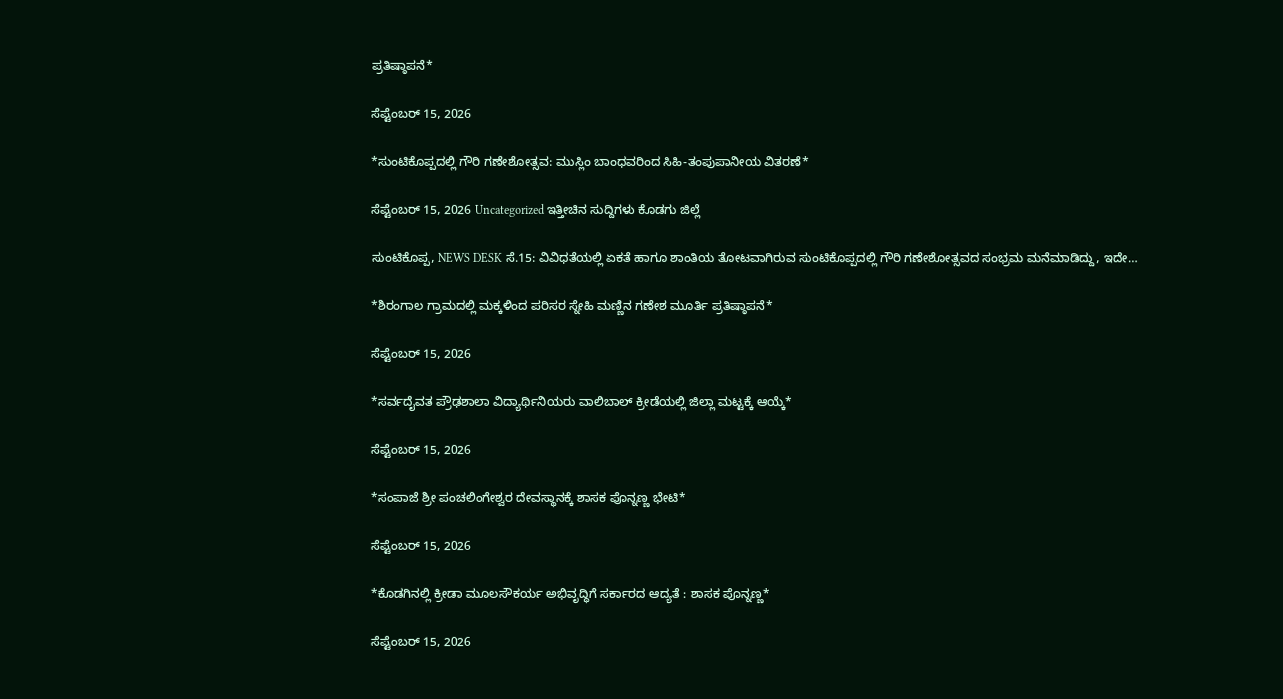ಪ್ರತಿಷ್ಠಾಪನೆ*

ಸೆಪ್ಟೆಂಬರ್ 15, 2026

*ಸುಂಟಿಕೊಪ್ಪದಲ್ಲಿ ಗೌರಿ ಗಣೇಶೋತ್ಸವ: ಮುಸ್ಲಿಂ ಬಾಂಧವರಿಂದ ಸಿಹಿ-ತಂಪುಪಾನೀಯ ವಿತರಣೆ*

ಸೆಪ್ಟೆಂಬರ್ 15, 2026 Uncategorized ಇತ್ತೀಚಿನ ಸುದ್ದಿಗಳು ಕೊಡಗು ಜಿಲ್ಲೆ

ಸುಂಟಿಕೊಪ್ಪ, NEWS DESK ಸೆ.15: ವಿವಿಧತೆಯಲ್ಲಿ ಏಕತೆ ಹಾಗೂ ಶಾಂತಿಯ ತೋಟವಾಗಿರುವ ಸುಂಟಿಕೊಪ್ಪದಲ್ಲಿ ಗೌರಿ ಗಣೇಶೋತ್ಸವದ ಸಂಭ್ರಮ ಮನೆಮಾಡಿದ್ದು, ಇದೇ…

*ಶಿರಂಗಾಲ ಗ್ರಾಮದಲ್ಲಿ ಮಕ್ಕಳಿಂದ ಪರಿಸರ ಸ್ನೇಹಿ ಮಣ್ಣಿನ ಗಣೇಶ ಮೂರ್ತಿ ಪ್ರತಿಷ್ಠಾಪನೆ*

ಸೆಪ್ಟೆಂಬರ್ 15, 2026

*ಸರ್ವದೈವತ ಪ್ರೌಢಶಾಲಾ ವಿದ್ಯಾರ್ಥಿನಿಯರು ವಾಲಿಬಾಲ್ ಕ್ರೀಡೆಯಲ್ಲಿ ಜಿಲ್ಲಾ ಮಟ್ಟಕ್ಕೆ ಆಯ್ಕೆ*

ಸೆಪ್ಟೆಂಬರ್ 15, 2026

*ಸಂಪಾಜೆ ಶ್ರೀ ಪಂಚಲಿಂಗೇಶ್ವರ ದೇವಸ್ಥಾನಕ್ಕೆ ಶಾಸಕ ಪೊನ್ನಣ್ಣ ಭೇಟಿ*

ಸೆಪ್ಟೆಂಬರ್ 15, 2026

*ಕೊಡಗಿನಲ್ಲಿ ಕ್ರೀಡಾ ಮೂಲಸೌಕರ್ಯ ಅಭಿವೃದ್ಧಿಗೆ ಸರ್ಕಾರದ ಆದ್ಯತೆ : ಶಾಸಕ ಪೊನ್ನಣ್ಣ*

ಸೆಪ್ಟೆಂಬರ್ 15, 2026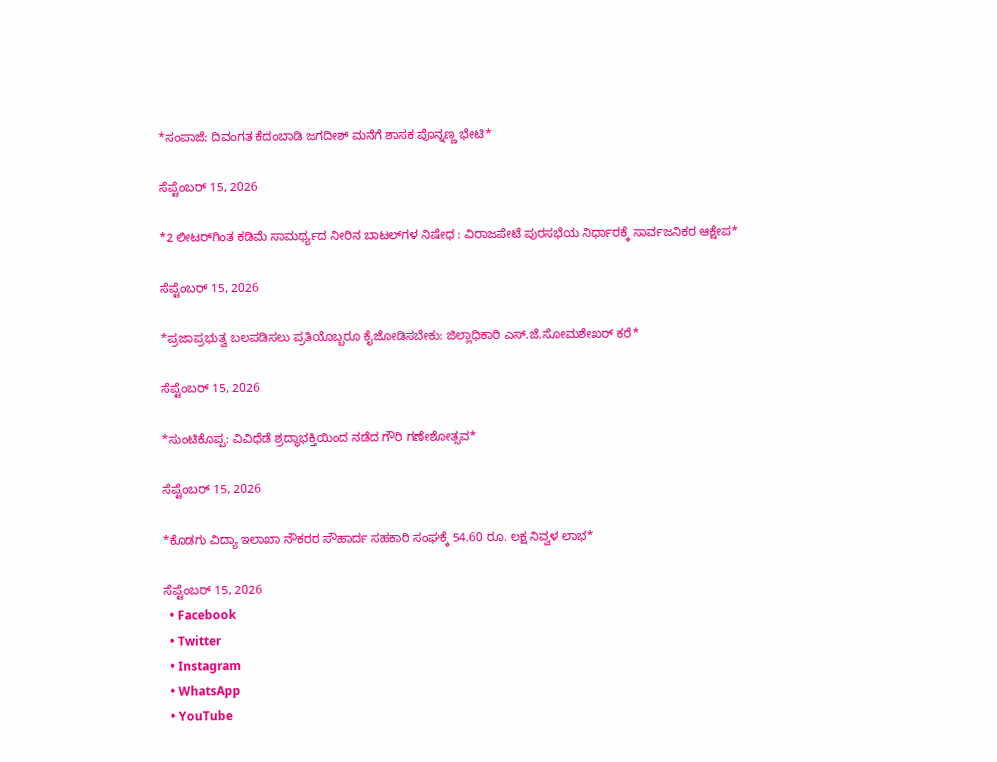*ಸಂಪಾಜೆ: ದಿವಂಗತ ಕೆದಂಬಾಡಿ ಜಗದೀಶ್ ಮನೆಗೆ ಶಾಸಕ ಪೊನ್ನಣ್ಣ ಭೇಟಿ*

ಸೆಪ್ಟೆಂಬರ್ 15, 2026

*2 ಲೀಟರ್‌ಗಿಂತ ಕಡಿಮೆ ಸಾಮರ್ಥ್ಯದ ನೀರಿನ ಬಾಟಲ್‌ಗಳ ನಿಷೇಧ : ವಿರಾಜಪೇಟೆ ಪುರಸಭೆಯ ನಿರ್ಧಾರಕ್ಕೆ ಸಾರ್ವಜನಿಕರ ಆಕ್ಷೇಪ*

ಸೆಪ್ಟೆಂಬರ್ 15, 2026

*ಪ್ರಜಾಪ್ರಭುತ್ವ ಬಲಪಡಿಸಲು ಪ್ರತಿಯೊಬ್ಬರೂ ಕೈಜೋಡಿಸಬೇಕು: ಜಿಲ್ಲಾಧಿಕಾರಿ ಎಸ್.ಜೆ.ಸೋಮಶೇಖರ್ ಕರೆ*

ಸೆಪ್ಟೆಂಬರ್ 15, 2026

*ಸುಂಟಿಕೊಪ್ಪ: ವಿವಿಧೆಡೆ ಶ್ರದ್ಧಾಭಕ್ತಿಯಿಂದ ನಡೆದ ಗೌರಿ ಗಣೇಶೋತ್ಸವ*

ಸೆಪ್ಟೆಂಬರ್ 15, 2026

*ಕೊಡಗು ವಿದ್ಯಾ ಇಲಾಖಾ ನೌಕರರ ಸೌಹಾರ್ದ ಸಹಕಾರಿ ಸಂಘಕ್ಕೆ 54.60 ರೂ. ಲಕ್ಷ ನಿವ್ವಳ ಲಾಭ*

ಸೆಪ್ಟೆಂಬರ್ 15, 2026
  • Facebook
  • Twitter
  • Instagram
  • WhatsApp
  • YouTube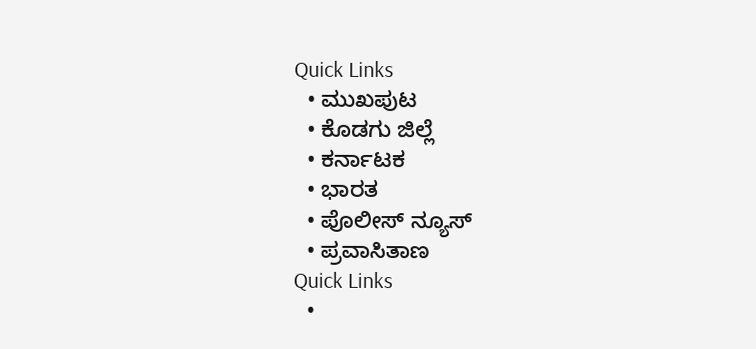Quick Links
  • ಮುಖಪುಟ
  • ಕೊಡಗು ಜಿಲ್ಲೆ
  • ಕರ್ನಾಟಕ
  • ಭಾರತ
  • ಪೊಲೀಸ್ ನ್ಯೂಸ್
  • ಪ್ರವಾಸಿತಾಣ
Quick Links
  •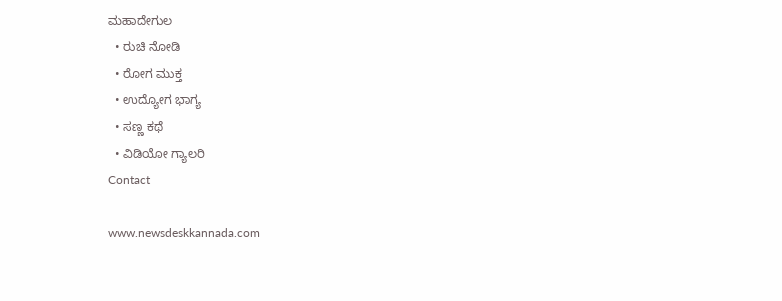ಮಹಾದೇಗುಲ
  • ರುಚಿ ನೋಡಿ
  • ರೋಗ ಮುಕ್ತ
  • ಉದ್ಯೋಗ ಭಾಗ್ಯ
  • ಸಣ್ಣ ಕಥೆ
  • ವಿಡಿಯೋ ಗ್ಯಾಲರಿ
Contact

www.newsdeskkannada.com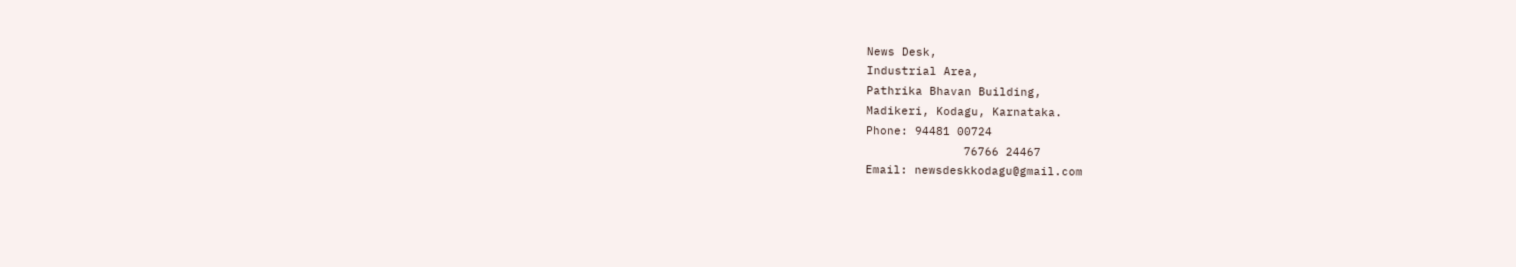News Desk,
Industrial Area,
Pathrika Bhavan Building,
Madikeri, Kodagu, Karnataka.
Phone: 94481 00724
              76766 24467
Email: newsdeskkodagu@gmail.com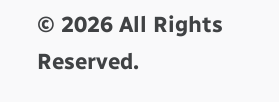© 2026 All Rights Reserved.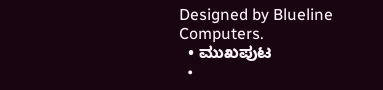Designed by Blueline Computers.
  • ಮುಖಪುಟ
  •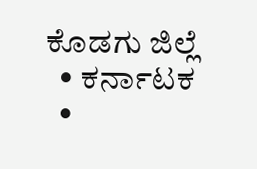ಕೊಡಗು ಜಿಲ್ಲೆ
  • ಕರ್ನಾಟಕ
  •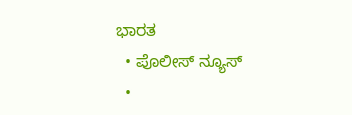ಭಾರತ
  • ಪೊಲೀಸ್ ನ್ಯೂಸ್
  •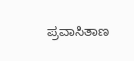ಪ್ರವಾಸಿತಾಣ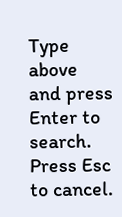Type above and press Enter to search. Press Esc to cancel.